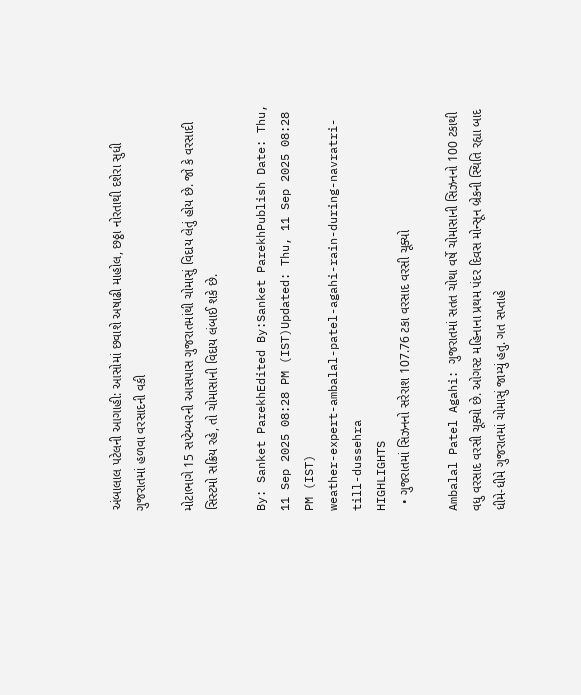અંબાલાલ પટેલની આગાહી: આસોમાં છવાશે અષાઢી માહોલ, છઠ્ઠા નોરતાથી દશેરા સુધી ગુજરાતમાં હળવા વરસાદની વકી

મોટાભાગે 15 સપ્ટેમ્બરની આસપાસ ગુજરાતમાંથી ચોમાસું વિદાય લેતું હોય છે. જો કે વરસાદી સિસ્ટમો સક્રિય રહે, તો ચોમાસાની વિદાય લંબાઈ શકે છે.

By: Sanket ParekhEdited By:Sanket ParekhPublish Date: Thu, 11 Sep 2025 08:28 PM (IST)Updated: Thu, 11 Sep 2025 08:28 PM (IST)
weather-expert-ambalal-patel-agahi-rain-during-navratri-till-dussehra
HIGHLIGHTS
  • ગુજરાતમાં સિઝનનો સરેરાશ 107.76 ટકા વરસાદ વરસી ચૂક્યો

Ambalal Patel Agahi: ગુજરાતમાં સતત ચોથા વર્ષે ચોમાસાની સિઝનનો 100 ટકાથી વધુ વરસાદ વરસી ચૂક્યો છે. ઓગસ્ટ મહિનાના પ્રથમ પંદર દિવસ મોન્સૂન બ્રેકની સ્થિતિ રહ્યા બાદ ધીમે-ધીમે ગુજરાતમાં ચોમાસું જામ્યું હતુ. ગત સપ્તાહે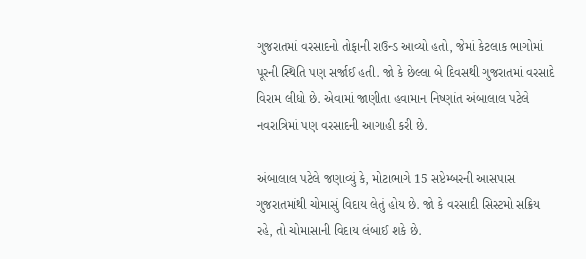ગુજરાતમાં વરસાદનો તોફાની રાઉન્ડ આવ્યો હતો, જેમાં કેટલાક ભાગોમાં પૂરની સ્થિતિ પણ સર્જાઈ હતી. જો કે છેલ્લા બે દિવસથી ગુજરાતમાં વરસાદે વિરામ લીધો છે. એવામાં જાણીતા હવામાન નિષ્ણાંત અંબાલાલ પટેલે નવરાત્રિમાં પણ વરસાદની આગાહી કરી છે.

અંબાલાલ પટેલે જણાવ્યું કે, મોટાભાગે 15 સપ્ટેમ્બરની આસપાસ ગુજરાતમાંથી ચોમાસું વિદાય લેતું હોય છે. જો કે વરસાદી સિસ્ટમો સક્રિય રહે, તો ચોમાસાની વિદાય લંબાઈ શકે છે.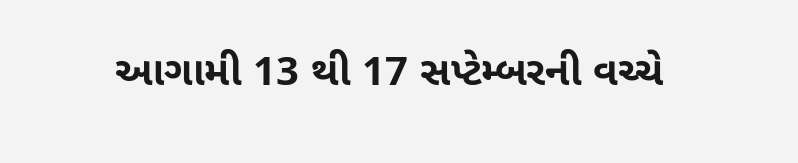આગામી 13 થી 17 સપ્ટેમ્બરની વચ્ચે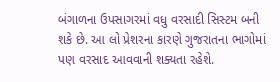બંગાળના ઉપસાગરમાં વધુ વરસાદી સિસ્ટમ બની શકે છે. આ લો પ્રેશરના કારણે ગુજરાતના ભાગોમાં પણ વરસાદ આવવાની શક્યતા રહેશે.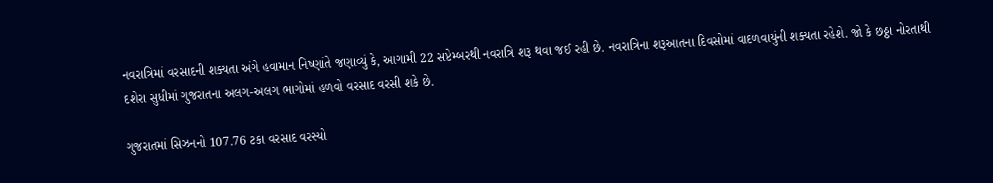નવરાત્રિમાં વરસાદની શક્યતા અંગે હવામાન નિષ્ણાંતે જણાવ્યું કે, આગામી 22 સપ્ટેમ્બરથી નવરાત્રિ શરૂ થવા જઈ રહી છે. નવરાત્રિના શરૂઆતના દિવસોમાં વાદળવાયુંની શક્યતા રહેશે. જો કે છઠ્ઠા નોરતાથી દશેરા સુધીમાં ગુજરાતના અલગ-અલગ ભાગોમાં હળવો વરસાદ વરસી શકે છે.

ગુજરાતમાં સિઝનનો 107.76 ટકા વરસાદ વરસ્યો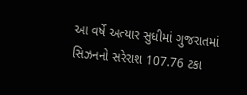આ વર્ષે અત્યાર સુધીમાં ગુજરાતમાં સિઝનનો સરેરાશ 107.76 ટકા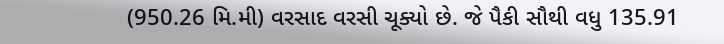(950.26 મિ.મી) વરસાદ વરસી ચૂક્યો છે. જે પૈકી સૌથી વધુ 135.91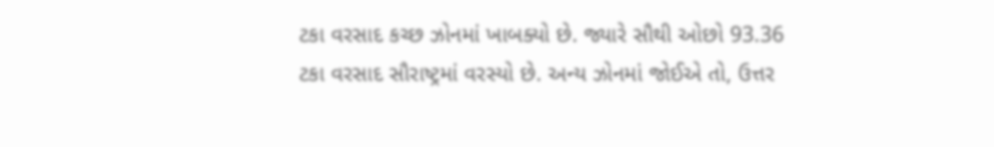ટકા વરસાદ કચ્છ ઝોનમાં ખાબક્યો છે. જ્યારે સૌથી ઓછો 93.36 ટકા વરસાદ સૌરાષ્ટ્રમાં વરસ્યો છે. અન્ય ઝોનમાં જોઈએ તો, ઉત્તર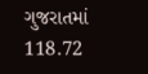ગુજરાતમાં 118.72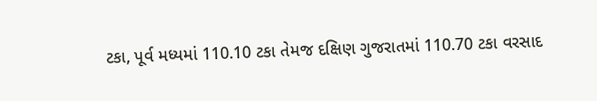ટકા, પૂર્વ મધ્યમાં 110.10 ટકા તેમજ દક્ષિણ ગુજરાતમાં 110.70 ટકા વરસાદ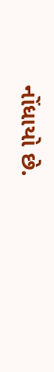નોંધાયો છે.